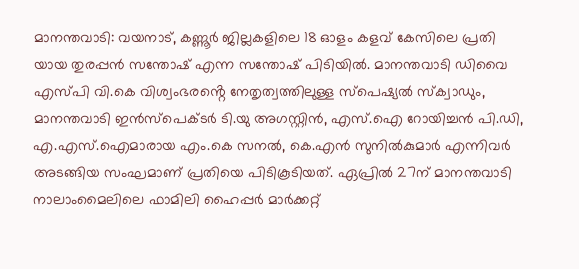മാനന്തവാടി: വയനാട്, കണ്ണൂർ ജില്ലകളിലെ 18 ഓളം കളവ് കേസിലെ പ്രതി
യായ തുരപ്പൻ സന്തോഷ് എന്ന സന്തോഷ് പിടിയിൽ. മാനന്തവാടി ഡിവൈ എസ്പി വി.കെ വിശ്വംഭരൻ്റെ നേതൃത്വത്തിലുള്ള സ്പെഷ്യൽ സ്ക്വാഡും, മാനന്തവാടി ഇൻസ്പെക്ടർ ടി.യു അഗസ്റ്റിൻ, എസ്.ഐ റോയിച്ചൻ പി.ഡി, എ.എസ്.ഐമാരായ എം.കെ സനൽ, കെ.എൻ സുനിൽകുമാർ എന്നിവർ അടങ്ങിയ സംഘമാണ് പ്രതിയെ പിടികൂടിയത്. ഏപ്രിൽ 27ന് മാനന്തവാടി നാലാംമൈലിലെ ഫാമിലി ഹൈപ്പർ മാർക്കറ്റ്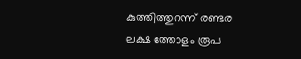കുത്തിത്തുറന്ന് രണ്ടര ലക്ഷ ത്തോളം രൂപ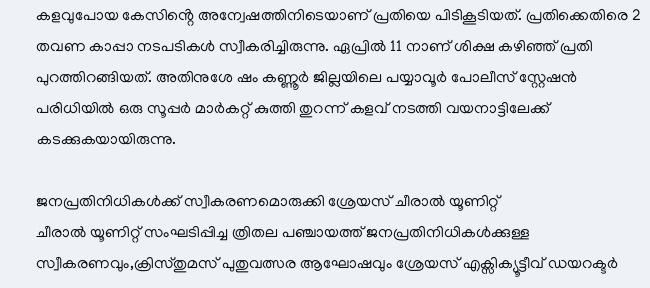കളവുപോയ കേസിൻ്റെ അന്വേഷത്തിനിടെയാണ് പ്രതിയെ പിടികൂടിയത്. പ്രതിക്കെതിരെ 2 തവണ കാപ്പാ നടപടികൾ സ്വീകരിച്ചിരുന്നു. ഏപ്രിൽ 11 നാണ് ശിക്ഷ കഴിഞ്ഞ് പ്രതി പുറത്തിറങ്ങിയത്. അതിനുശേ ഷം കണ്ണൂർ ജില്ലയിലെ പയ്യാവൂർ പോലീസ് സ്റ്റേഷൻ പരിധിയിൽ ഒരു സൂപ്പർ മാർകറ്റ് കുത്തി തുറന്ന് കളവ് നടത്തി വയനാട്ടിലേക്ക് കടക്കുകയായിരുന്നു.

ജനപ്രതിനിധികൾക്ക് സ്വീകരണമൊരുക്കി ശ്രേയസ് ചീരാൽ യൂണിറ്റ്
ചീരാൽ യൂണിറ്റ് സംഘടിപ്പിച്ച ത്രിതല പഞ്ചായത്ത് ജനപ്രതിനിധികൾക്കുള്ള സ്വീകരണവും,ക്രിസ്തുമസ് പുതുവത്സര ആഘോഷവും ശ്രേയസ് എക്സിക്യൂട്ടീവ് ഡയറക്ടർ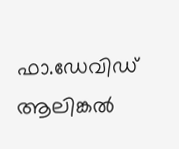ഫാ.ഡേവിഡ് ആലിങ്കൽ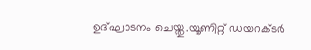ഉദ്ഘാടനം ചെയ്തു.യൂണിറ്റ് ഡയറക്ടർ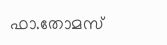ഫാ.തോമസ്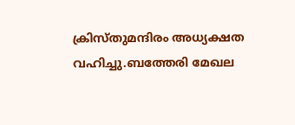ക്രിസ്തുമന്ദിരം അധ്യക്ഷത വഹിച്ചു.ബത്തേരി മേഖല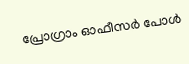പ്രോഗ്രാം ഓഫീസർ പോൾ